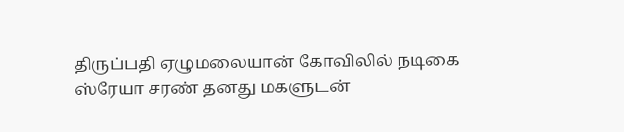திருப்பதி ஏழுமலையான் கோவிலில் நடிகை ஸ்ரேயா சரண் தனது மகளுடன்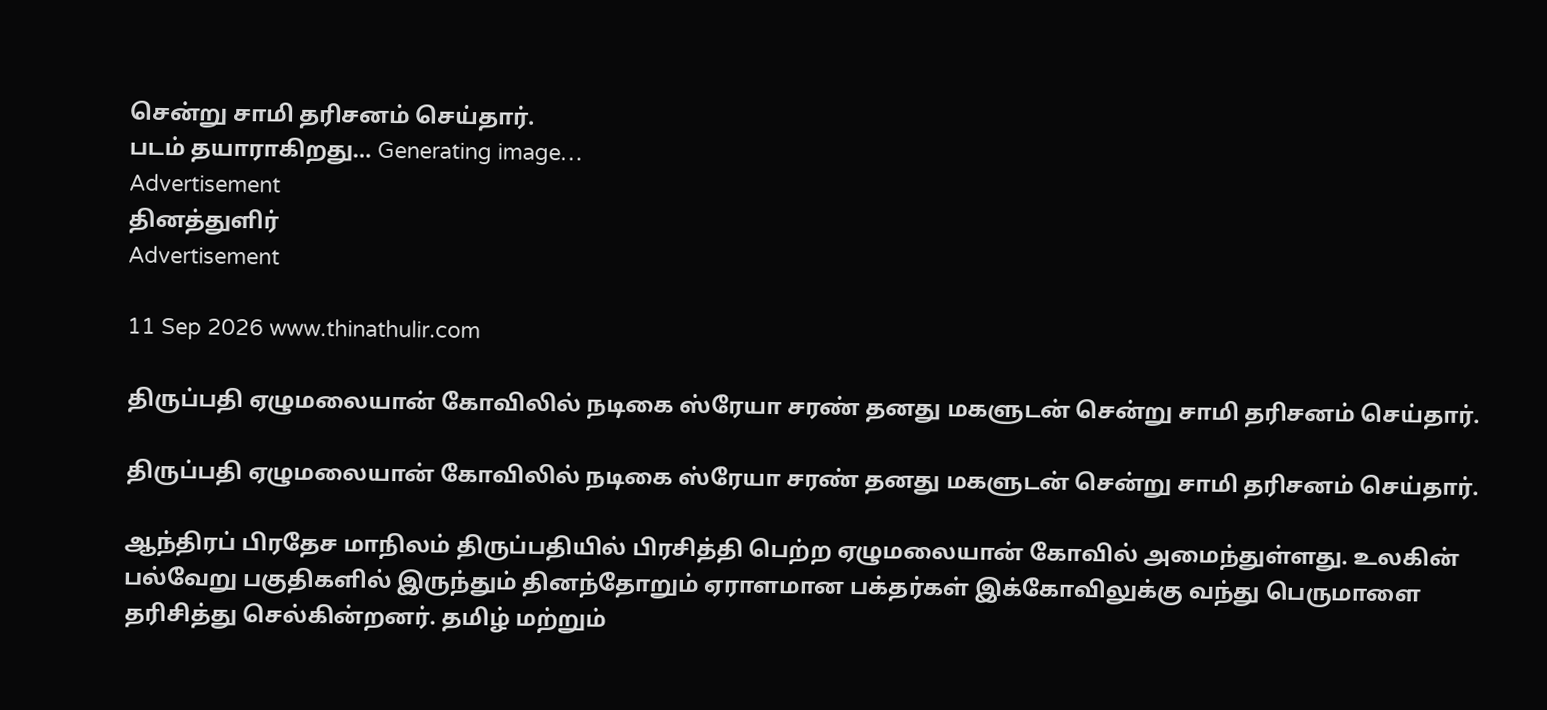சென்று சாமி தரிசனம் செய்தார்.
படம் தயாராகிறது… Generating image…
Advertisement
தினத்துளிர்
Advertisement

11 Sep 2026 www.thinathulir.com

திருப்பதி ஏழுமலையான் கோவிலில் நடிகை ஸ்ரேயா சரண் தனது மகளுடன் சென்று சாமி தரிசனம் செய்தார்.

திருப்பதி ஏழுமலையான் கோவிலில் நடிகை ஸ்ரேயா சரண் தனது மகளுடன் சென்று சாமி தரிசனம் செய்தார்.

ஆந்திரப் பிரதேச மாநிலம் திருப்பதியில் பிரசித்தி பெற்ற ஏழுமலையான் கோவில் அமைந்துள்ளது. உலகின் பல்வேறு பகுதிகளில் இருந்தும் தினந்தோறும் ஏராளமான பக்தர்கள் இக்கோவிலுக்கு வந்து பெருமாளை தரிசித்து செல்கின்றனர். தமிழ் மற்றும்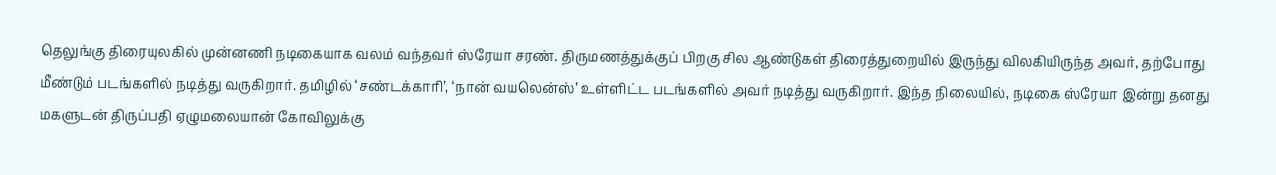தெலுங்கு திரையுலகில் முன்னணி நடிகையாக வலம் வந்தவர் ஸ்ரேயா சரண். திருமணத்துக்குப் பிறகு சில ஆண்டுகள் திரைத்துறையில் இருந்து விலகியிருந்த அவர், தற்போது மீண்டும் படங்களில் நடித்து வருகிறார். தமிழில் ‘சண்டக்காரி’, ‘நான் வயலென்ஸ்’ உள்ளிட்ட படங்களில் அவர் நடித்து வருகிறார். இந்த நிலையில், நடிகை ஸ்ரேயா இன்று தனது மகளுடன் திருப்பதி ஏழுமலையான் கோவிலுக்கு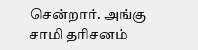சென்றார். அங்கு சாமி தரிசனம்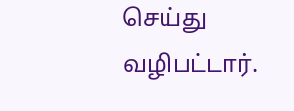செய்து வழிபட்டார்.